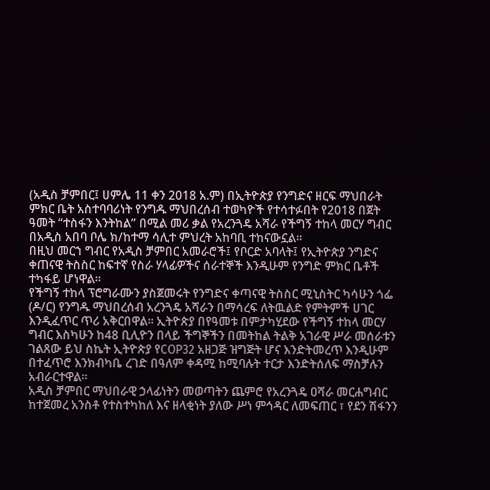(አዲስ ቻምበር፤ ሀምሌ 11 ቀን 2018 አ.ም) በኢትዮጵያ የንግድና ዘርፍ ማህበራት ምክር ቤት አስተባባሪነት የንግዱ ማህበረሰብ ተወካዮች የተሳተፉበት የ2018 በጀት ዓመት “ተስፋን እንትከል” በሚል መሪ ቃል የአረንጓዴ አሻራ የችግኝ ተከላ መርሃ ግብር በአዲስ አበባ ቦሌ ክ/ከተማ ሳሊተ ምህረት አከባቢ ተከናውኗል።
በዚህ መርኀ ግብር የአዲስ ቻምበር አመራሮች፤ የቦርድ አባላት፤ የኢትዮጵያ ንግድና ቀጠናዊ ትስስር ከፍተኛ የስራ ሃላፊዎችና ሰራተኞች እንዲሁም የንግድ ምክር ቤቶች ተካፋይ ሆነዋል።
የችግኝ ተከላ ፕሮግራሙን ያስጀመሩት የንግድና ቀጣናዊ ትስስር ሚኒስትር ካሳሁን ጎፌ (ዶ/ር) የንግዱ ማህበረሰብ አረንጓዴ አሻራን በማሳረፍ ለትዉልድ የምትምች ሀገር እንዲፈጥር ጥሪ አቅርበዋል፡፡ ኢትዮጵያ በየዓመቱ በምታካሂደው የችግኝ ተከላ መርሃ ግብር እስካሁን ከ48 ቢሊዮን በላይ ችግኞችን በመትከል ትልቅ አገራዊ ሥራ መሰራቱን ገልጸው ይህ ስኬት ኢትዮጵያ የCOP32 አዘጋጅ ዝግጅት ሆና እንድትመረጥ እንዲሁም በተፈጥሮ እንክብካቤ ረገድ በዓለም ቀዳሚ ከሚባሉት ተርታ እንድትሰለፍ ማስቻሉን አብራርተዋል።
አዲስ ቻምበር ማህበራዊ ኃላፊነትን መወጣትን ጨምሮ የአረንጓዴ ዐሻራ መርሐግብር ከተጀመረ አንስቶ የተስተካከለ እና ዘላቂነት ያለው ሥነ ምኅዳር ለመፍጠር ፣ የደን ሽፋንን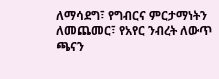ለማሳደግ፣ የግብርና ምርታማነትን ለመጨመር፣ የአየር ንብረት ለውጥ ጫናን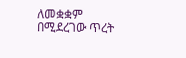ለመቋቋም በሚደረገው ጥረት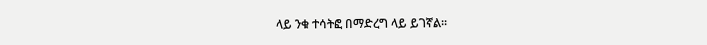ላይ ንቁ ተሳትፎ በማድረግ ላይ ይገኛል፡፡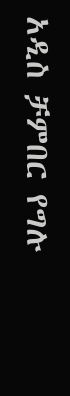አዲስ ቻምበር የግሉ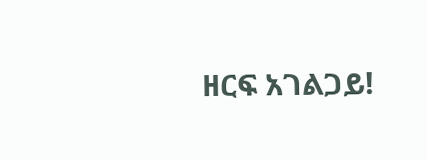ዘርፍ አገልጋይ!